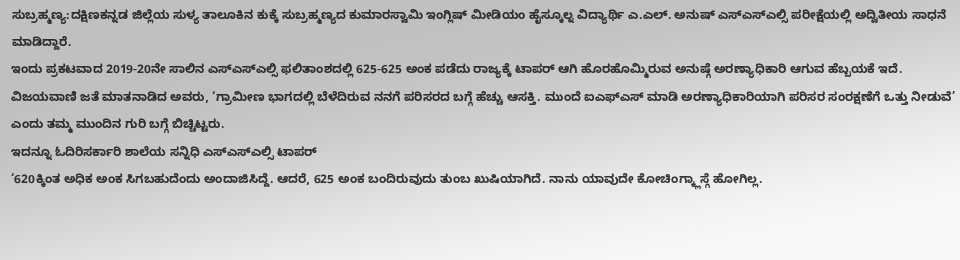ಸುಬ್ರಹ್ಮಣ್ಯ:ದಕ್ಷಿಣಕನ್ನಡ ಜಿಲ್ಲೆಯ ‌ಸುಳ್ಯ ತಾಲೂಕಿನ ಕುಕ್ಕೆ ಸುಬ್ರಹ್ಮಣ್ಯದ ಕುಮಾರಸ್ವಾಮಿ ಇಂಗ್ಲಿಷ್ ಮೀಡಿಯಂ ಹೈಸ್ಕೂಲ್ನ ವಿದ್ಯಾರ್ಥಿ ಎ.ಎಲ್. ಅನುಷ್ ಎಸ್ಎಸ್ಎಲ್ಸಿ ಪರೀಕ್ಷೆಯಲ್ಲಿ ಅದ್ವಿತೀಯ ಸಾಧನೆ ಮಾಡಿದ್ದಾರೆ.
ಇಂದು ಪ್ರಕಟವಾದ 2019-20ನೇ ಸಾಲಿನ ಎಸ್ಎಸ್ಎಲ್ಸಿ ಫಲಿತಾಂಶದಲ್ಲಿ 625-625 ಅಂಕ ಪಡೆದು ರಾಜ್ಯಕ್ಕೆ ಟಾಪರ್ ಆಗಿ ಹೊರಹೊಮ್ಮಿರುವ ಅನುಷ್ಗೆ ಅರಣ್ಯಾಧಿಕಾರಿ ಆಗುವ ಹೆಬ್ಬಯಕೆ ಇದೆ. ವಿಜಯವಾಣಿ ಜತೆ ಮಾತನಾಡಿದ ಅವರು, ‘ಗ್ರಾಮೀಣ ಭಾಗದಲ್ಲಿ ಬೆಳೆದಿರುವ ನನಗೆ ಪರಿಸರದ ಬಗ್ಗೆ ಹೆಚ್ಚು ಆಸಕ್ತಿ. ಮುಂದೆ ಐಎಫ್ಎಸ್ ಮಾಡಿ ಅರಣ್ಯಾಧಿಕಾರಿಯಾಗಿ ಪರಿಸರ ಸಂರಕ್ಷಣೆಗೆ ಒತ್ತು ನೀಡುವೆ’ ಎಂದು ತಮ್ಮ ಮುಂದಿನ ಗುರಿ ಬಗ್ಗೆ ಬಿಚ್ಚಿಟ್ಟರು.
ಇದನ್ನೂ ಓದಿರಿಸರ್ಕಾರಿ ಶಾಲೆಯ ಸನ್ನಿಧಿ ಎಸ್ಎಸ್ಎಲ್ಸಿ ಟಾಪರ್
‘620ಕ್ಕಿಂತ ಅಧಿಕ ಅಂಕ ಸಿಗಬಹುದೆಂದು ಅಂದಾಜಿಸಿದ್ದೆ. ಆದರೆ, 625 ಅಂಕ ಬಂದಿರುವುದು ತುಂಬ ಖುಷಿಯಾಗಿದೆ. ನಾನು ಯಾವುದೇ ಕೋಚಿಂಗ್ಕ್ಲಾಸ್ಗೆ ಹೋಗಿಲ್ಲ.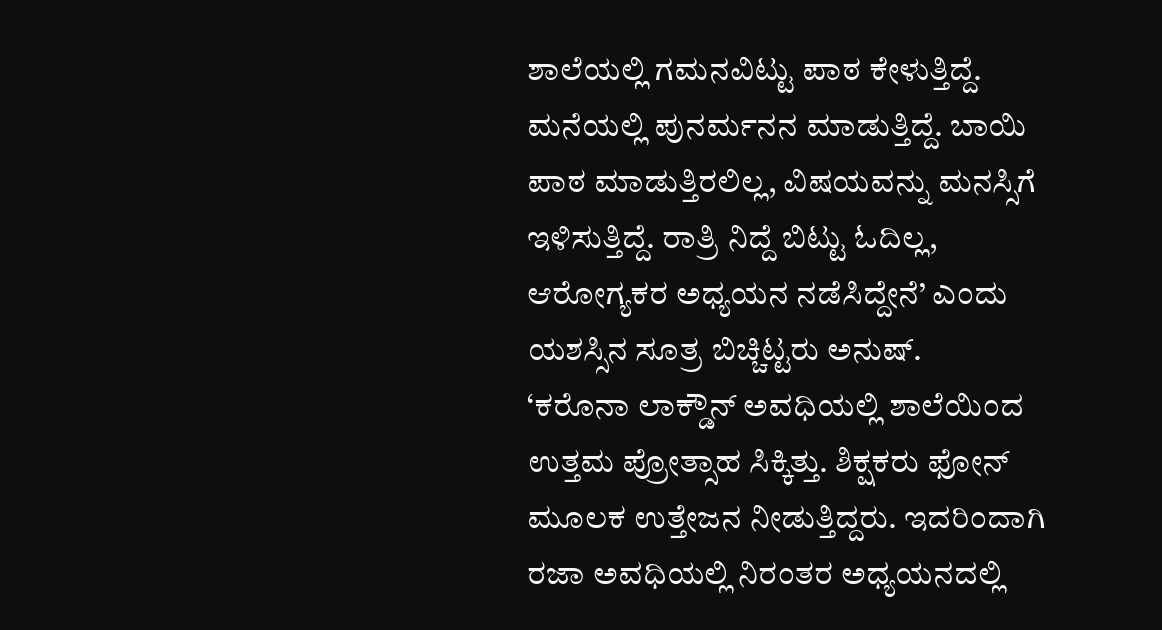ಶಾಲೆಯಲ್ಲಿ ಗಮನವಿಟ್ಟು ಪಾಠ ಕೇಳುತ್ತಿದ್ದೆ. ಮನೆಯಲ್ಲಿ ಪುನರ್ಮನನ ಮಾಡುತ್ತಿದ್ದೆ. ಬಾಯಿ ಪಾಠ ಮಾಡುತ್ತಿರಲಿಲ್ಲ, ವಿಷಯವನ್ನು ಮನಸ್ಸಿಗೆ ಇಳಿಸುತ್ತಿದ್ದೆ. ರಾತ್ರಿ ನಿದ್ದೆ ಬಿಟ್ಟು ಓದಿಲ್ಲ, ಆರೋಗ್ಯಕರ ಅಧ್ಯಯನ ನಡೆಸಿದ್ದೇನೆ’ ಎಂದು ಯಶಸ್ಸಿನ ಸೂತ್ರ ಬಿಚ್ಚಿಟ್ಟರು ಅನುಷ್.
‘ಕರೊನಾ ಲಾಕ್ಡೌನ್ ಅವಧಿಯಲ್ಲಿ ಶಾಲೆಯಿಂದ ಉತ್ತಮ ಪ್ರೋತ್ಸಾಹ ಸಿಕ್ಕಿತ್ತು. ಶಿಕ್ಷಕರು ಫೋನ್ ಮೂಲಕ ಉತ್ತೇಜನ ನೀಡುತ್ತಿದ್ದರು. ಇದರಿಂದಾಗಿ ರಜಾ ಅವಧಿಯಲ್ಲಿ ನಿರಂತರ ಅಧ್ಯಯನದಲ್ಲಿ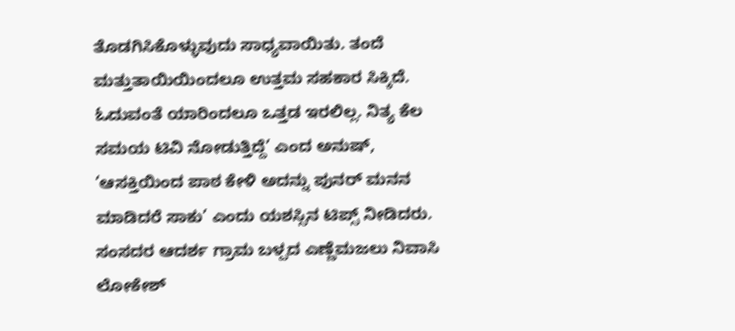ತೊಡಗಿಸಿಕೊಳ್ಳುವುದು ಸಾಧ್ಯವಾಯಿತು. ತಂದೆ ಮತ್ತುತಾಯಿಯಿಂದಲೂ ಉತ್ತಮ ಸಹಕಾರ ಸಿಕ್ಕಿದೆ. ಓದುವಂತೆ ಯಾರಿಂದಲೂ ಒತ್ತಡ ಇರಲಿಲ್ಲ. ನಿತ್ಯ ಕೆಲ ಸಮಯ ಟಿವಿ ನೋಡುತ್ತಿದ್ದೆ’ ಎಂದ ಅನುಷ್, ‘ಆಸಕ್ತಿಯಿಂದ ಪಾಠ ಕೇಳಿ ಅದನ್ನು ಪುನರ್ ಮನನ ಮಾಡಿದರೆ ಸಾಕು’ ಎಂದು ಯಶಸ್ಸಿನ ಟಿಪ್ಸ್ ನೀಡಿದರು. ಸಂಸದರ ಆದರ್ಶ ಗ್ರಾಮ ಬಳ್ಪದ ಎಣ್ಣೆಮಜಲು ನಿವಾಸಿ ಲೋಕೇಶ್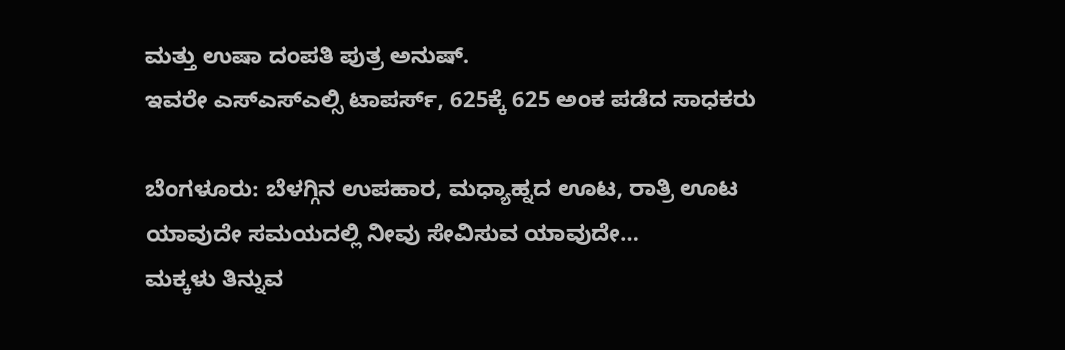ಮತ್ತು ಉಷಾ ದಂಪತಿ ಪುತ್ರ ಅನುಷ್.
ಇವರೇ ಎಸ್ಎಸ್ಎಲ್ಸಿ ಟಾಪರ್ಸ್, 625ಕ್ಕೆ 625 ಅಂಕ ಪಡೆದ ಸಾಧಕರು

ಬೆಂಗಳೂರು: ಬೆಳಗ್ಗಿನ ಉಪಹಾರ, ಮಧ್ಯಾಹ್ನದ ಊಟ, ರಾತ್ರಿ ಊಟ ಯಾವುದೇ ಸಮಯದಲ್ಲಿ ನೀವು ಸೇವಿಸುವ ಯಾವುದೇ…
ಮಕ್ಕಳು ತಿನ್ನುವ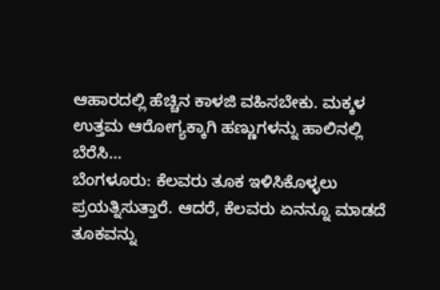ಆಹಾರದಲ್ಲಿ ಹೆಚ್ಚಿನ ಕಾಳಜಿ ವಹಿಸಬೇಕು. ಮಕ್ಕಳ ಉತ್ತಮ ಆರೋಗ್ಯಕ್ಕಾಗಿ ಹಣ್ಣುಗಳನ್ನು ಹಾಲಿನಲ್ಲಿ ಬೆರೆಸಿ…
ಬೆಂಗಳೂರು: ಕೆಲವರು ತೂಕ ಇಳಿಸಿಕೊಳ್ಳಲು ಪ್ರಯತ್ನಿಸುತ್ತಾರೆ. ಆದರೆ, ಕೆಲವರು ಏನನ್ನೂ ಮಾಡದೆ ತೂಕವನ್ನು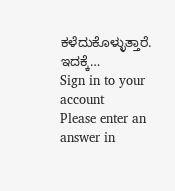ಕಳೆದುಕೊಳ್ಳುತ್ತಾರೆ. ಇದಕ್ಕೆ…
Sign in to your account
Please enter an answer in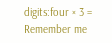digits:four × 3 =
Remember me